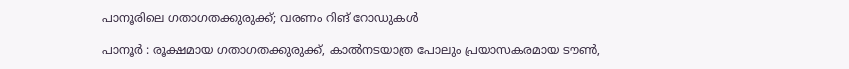പാനൂരിലെ ഗതാഗതക്കുരുക്ക്; വരണം റിങ് റോഡുകൾ

പാനൂർ : രൂക്ഷമായ ഗതാഗതക്കുരുക്ക്, കാൽനടയാത്ര പോലും പ്രയാസകരമായ ടൗൺ,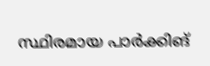സ്ഥിരമായ പാർക്കിങ്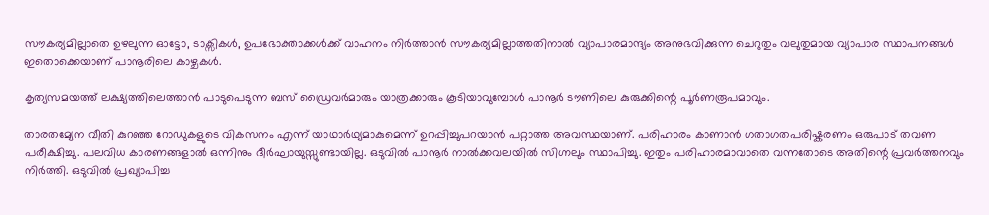സൗകര്യമില്ലാതെ ഉഴലുന്ന ഓട്ടോ, ടാക്സികൾ, ഉപഭോക്താക്കൾക്ക്‌ വാഹനം നിർത്താൻ സൗകര്യമില്ലാത്തതിനാൽ വ്യാപാരമാന്ദ്യം അനുഭവിക്കുന്ന ചെറുതും വലുതുമായ വ്യാപാര സ്ഥാപനങ്ങൾ ഇതൊക്കെയാണ് പാനൂരിലെ കാഴ്ചകൾ.

കൃത്യസമയത്ത് ലക്ഷ്യത്തിലെത്താൻ പാടുപെടുന്ന ബസ് ഡ്രൈവർമാരും യാത്രക്കാരും കൂടിയാവുമ്പോൾ പാനൂർ ടൗണിലെ കുരുക്കിന്റെ പൂർണരൂപമാവും.

താരതമ്യേന വീതി കുറഞ്ഞ റോഡുകളുടെ വികസനം എന്ന് യാഥാർഥ്യമാകുമെന്ന് ഉറപ്പിച്ചുപറയാൻ പറ്റാത്ത അവസ്ഥയാണ്. പരിഹാരം കാണാൻ ഗതാഗതപരിഷ്കരണം ഒരുപാട് തവണ പരീക്ഷിച്ചു. പലവിധ കാരണങ്ങളാൽ ഒന്നിനും ദീർഘായുസ്സുണ്ടായില്ല. ഒടുവിൽ പാനൂർ നാൽക്കവലയിൽ സിഗ്നലും സ്ഥാപിച്ചു. ഇതും പരിഹാരമാവാതെ വന്നതോടെ അതിന്റെ പ്രവർത്തനവും നിർത്തി. ഒടുവിൽ പ്രഖ്യാപിച്ച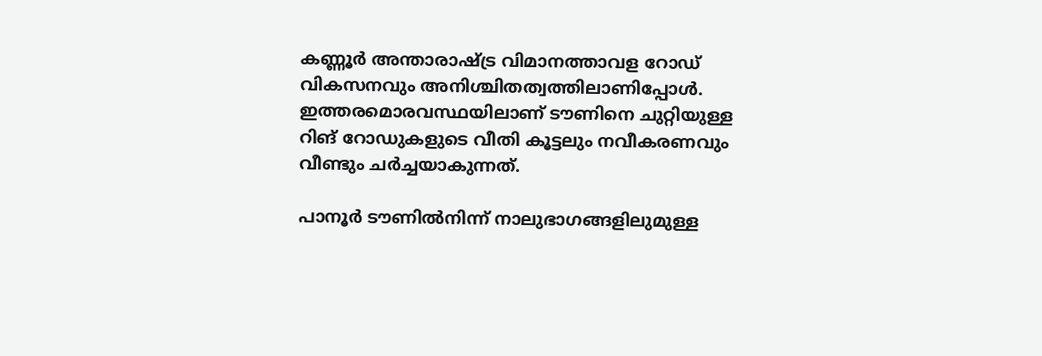കണ്ണൂർ അന്താരാഷ്ട്ര വിമാനത്താവള റോഡ് വികസനവും അനിശ്ചിതത്വത്തിലാണിപ്പോൾ. ഇത്തരമൊരവസ്ഥയിലാണ് ടൗണിനെ ചുറ്റിയുള്ള റിങ് റോഡുകളുടെ വീതി കൂട്ടലും നവീകരണവും വീണ്ടും ചർച്ചയാകുന്നത്.

പാനൂർ ടൗണിൽനിന്ന് നാലുഭാഗങ്ങളിലുമുള്ള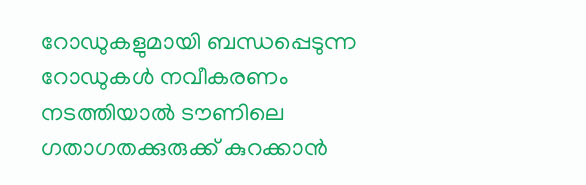റോഡുകളുമായി ബന്ധപ്പെടുന്ന റോഡുകൾ നവീകരണം നടത്തിയാൽ ടൗണിലെ ഗതാഗതക്കുരുക്ക് കുറക്കാൻ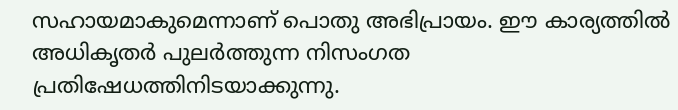സഹായമാകുമെന്നാണ് പൊതു അഭിപ്രായം. ഈ കാര്യത്തിൽ അധികൃതർ പുലർത്തുന്ന നിസംഗത പ്രതിഷേധത്തിനിടയാക്കുന്നു.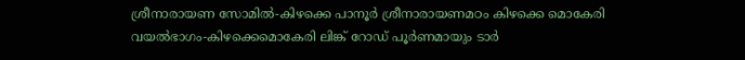ശ്രീനാരായണ സോമിൽ-കിഴക്കെ പാനൂർ ശ്രീനാരായണമഠം കിഴക്കെ മൊകേരി വയൽഭാഗം-കിഴക്കെമൊകേരി ലിങ്ക് റോഡ് പൂർണമായും ടാർ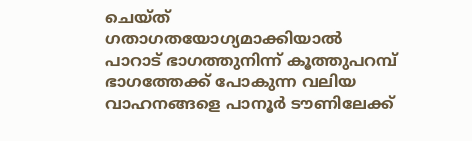ചെയ്ത് ഗതാഗതയോഗ്യമാക്കിയാൽ പാറാട് ഭാഗത്തുനിന്ന് കൂത്തുപറമ്പ് ഭാഗത്തേക്ക് പോകുന്ന വലിയ വാഹനങ്ങളെ പാനൂർ ടൗണിലേക്ക്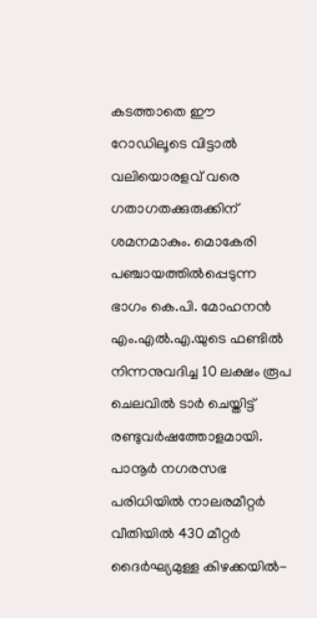കടത്താതെ ഈ റോഡിലൂടെ വിട്ടാൽ വലിയൊരളവ് വരെ ഗതാഗതക്കുരുക്കിന് ശമനമാകും. മൊകേരി പഞ്ചായത്തിൽപ്പെടുന്ന ഭാഗം കെ.പി. മോഹനൻ എം.എൽ.എ.യുടെ ഫണ്ടിൽ നിന്നനുവദിച്ച 10 ലക്ഷം രൂപ ചെലവിൽ ടാർ ചെയ്തിട്ട് രണ്ടുവർഷത്തോളമായി. പാനൂർ നഗരസഭ പരിധിയിൽ നാലരമീറ്റർ വീതിയിൽ 430 മീറ്റർ ദൈർഘ്യമുള്ള കിഴക്കയിൽ-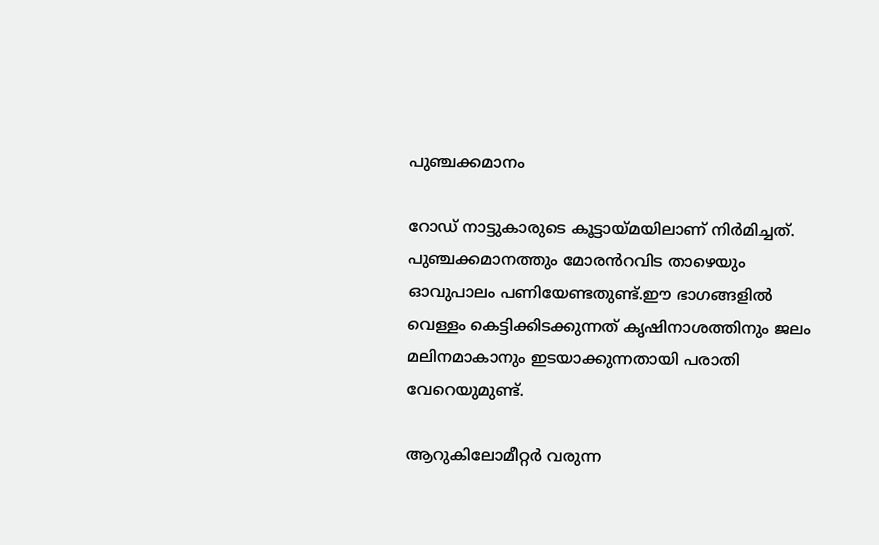പുഞ്ചക്കമാനം

റോഡ് നാട്ടുകാരുടെ കൂട്ടായ്മയിലാണ് നിർമിച്ചത്. പുഞ്ചക്കമാനത്തും മോരൻറവിട താഴെയും ഓവുപാലം പണിയേണ്ടതുണ്ട്.ഈ ഭാഗങ്ങളിൽ വെള്ളം കെട്ടിക്കിടക്കുന്നത് കൃഷിനാശത്തിനും ജലം മലിനമാകാനും ഇടയാക്കുന്നതായി പരാതി വേറെയുമുണ്ട്.

ആറുകിലോമീറ്റർ വരുന്ന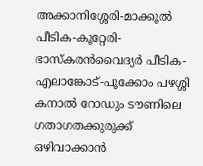അക്കാനിശ്ശേരി-മാക്കൂൽ പീടിക-കൂറ്റേരി-ഭാസ്കരൻവൈദ്യർ പീടിക-എലാങ്കോട്-പൂക്കോം പഴശ്ശി കനാൽ റോഡും ടൗണിലെ ഗതാഗതക്കുരുക്ക് ഒഴിവാക്കാൻ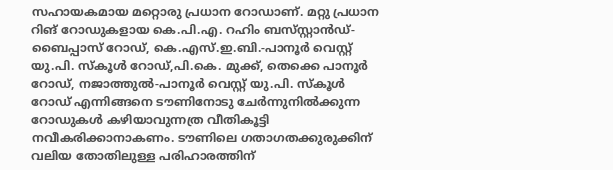സഹായകമായ മറ്റൊരു പ്രധാന റോഡാണ്. മറ്റു പ്രധാന റിങ് റോഡുകളായ കെ.പി.എ. റഹിം ബസ്‌സ്റ്റാൻഡ്-ബൈപ്പാസ് റോഡ്, കെ.എസ്.ഇ.ബി.-പാനൂർ വെസ്റ്റ് യു.പി. സ്കൂൾ റോഡ്,പി.കെ. മുക്ക്, തെക്കെ പാനൂർ റോഡ്, നജാത്തുൽ-പാനൂർ വെസ്റ്റ് യു.പി. സ്കൂൾ റോഡ് എന്നിങ്ങനെ ടൗണിനോടു ചേർന്നുനിൽക്കുന്ന റോഡുകൾ കഴിയാവുന്നത്ര വീതികൂട്ടി നവീകരിക്കാനാകണം. ടൗണിലെ ഗതാഗതക്കുരുക്കിന് വലിയ തോതിലുള്ള പരിഹാരത്തിന്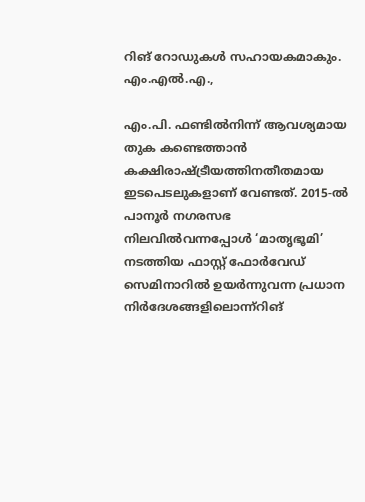റിങ് റോഡുകൾ സഹായകമാകും. എം.എൽ.എ.,

എം.പി. ഫണ്ടിൽനിന്ന് ആവശ്യമായ തുക കണ്ടെത്താൻ കക്ഷിരാഷ്ട്രീയത്തിനതീതമായ ഇടപെടലുകളാണ് വേണ്ടത്. 2015-ൽ പാനൂർ നഗരസഭ നിലവിൽവന്നപ്പോൾ ‘മാതൃഭൂമി’ നടത്തിയ ഫാസ്റ്റ് ഫോർവേഡ് സെമിനാറിൽ ഉയർന്നുവന്ന പ്രധാന നിർദേശങ്ങളിലൊന്ന്റിങ്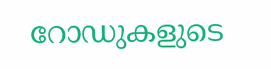റോഡുകളുടെ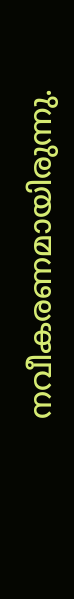നവീകരണമായിരുന്നു.